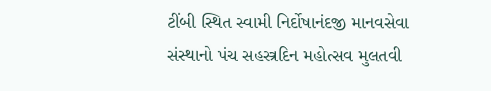ટીંબી સ્થિત સ્વામી નિર્દોષાનંદજી માનવસેવા સંસ્થાનો પંચ સહસ્ત્રદિન મહોત્સવ મુલતવી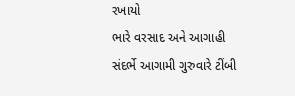રખાયો
ભારે વરસાદ અને આગાહી સંદર્ભે આગામી ગુરુવારે ટીંબી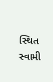સ્થિત સ્વામી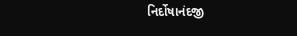નિર્દોષાનંદજી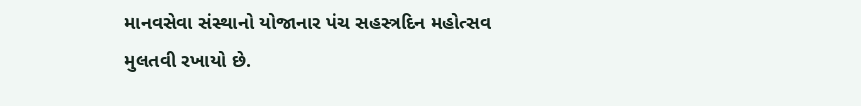માનવસેવા સંસ્થાનો યોજાનાર પંચ સહસ્ત્રદિન મહોત્સવ મુલતવી રખાયો છે.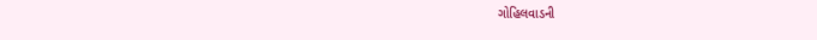ગોહિલવાડની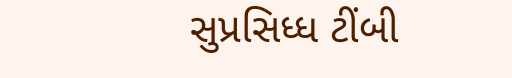સુપ્રસિધ્ધ ટીંબી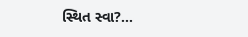સ્થિત સ્વા?...